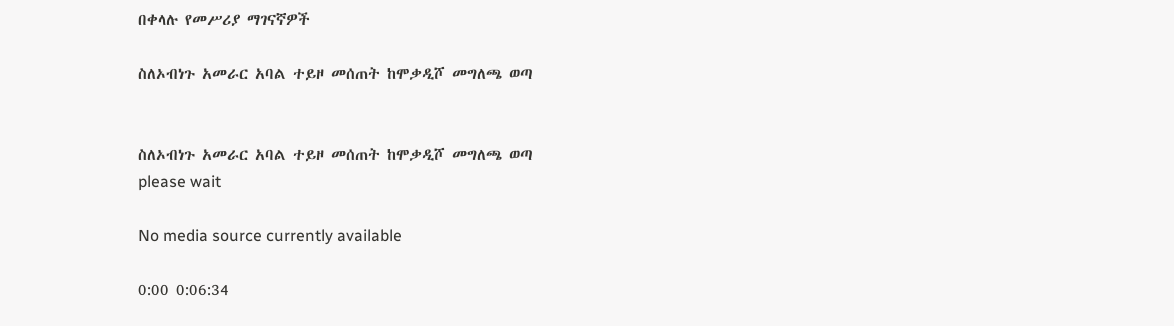በቀላሉ የመሥሪያ ማገናኛዎች

ስለኦብነጉ አመራር አባል ተይዞ መሰጠት ከሞቃዲሾ መግለጫ ወጣ


ስለኦብነጉ አመራር አባል ተይዞ መሰጠት ከሞቃዲሾ መግለጫ ወጣ
please wait

No media source currently available

0:00 0:06:34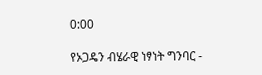0:00

የኦጋዴን ብሄራዊ ነፃነት ግንባር -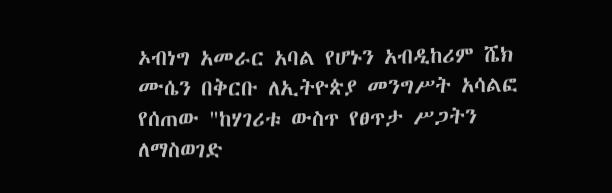ኦብነግ አመራር አባል የሆኑን አብዲከሪም ሼክ ሙሴን በቅርቡ ለኢትዮጵያ መንግሥት አሳልፎ የሰጠው "ከሃገሪቱ ውስጥ የፀጥታ ሥጋትን ለማስወገድ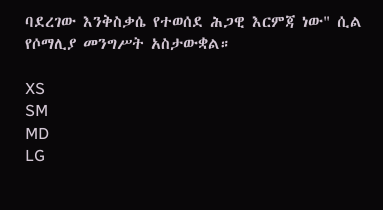ባደረገው እንቅስቃሴ የተወሰደ ሕጋዊ እርምጃ ነው" ሲል የሶማሊያ መንግሥት አስታውቋል።

XS
SM
MD
LG